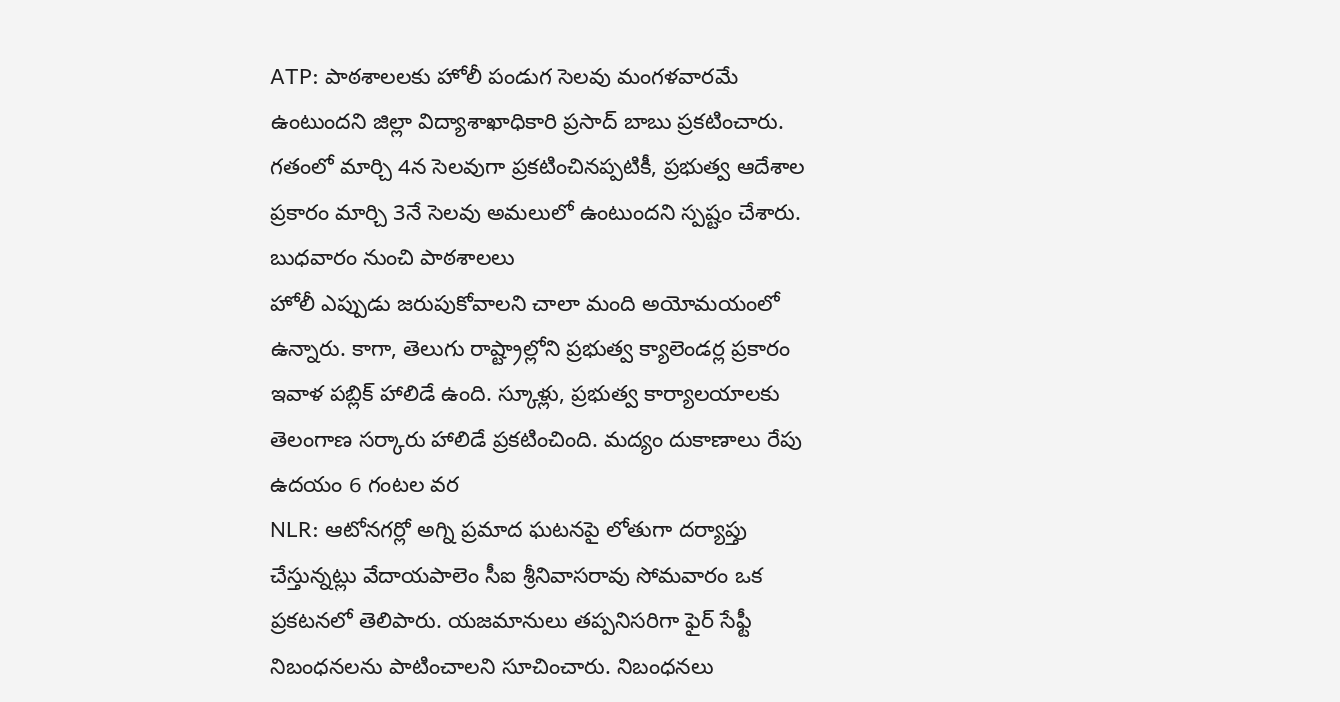ATP: పాఠశాలలకు హోలీ పండుగ సెలవు మంగళవారమే ఉంటుందని జిల్లా విద్యాశాఖాధికారి ప్రసాద్ బాబు ప్రకటించారు. గతంలో మార్చి 4న సెలవుగా ప్రకటించినప్పటికీ, ప్రభుత్వ ఆదేశాల ప్రకారం మార్చి 3నే సెలవు అమలులో ఉంటుందని స్పష్టం చేశారు. బుధవారం నుంచి పాఠశాలలు
హోలీ ఎప్పుడు జరుపుకోవాలని చాలా మంది అయోమయంలో ఉన్నారు. కాగా, తెలుగు రాష్ట్రాల్లోని ప్రభుత్వ క్యాలెండర్ల ప్రకారం ఇవాళ పబ్లిక్ హాలిడే ఉంది. స్కూళ్లు, ప్రభుత్వ కార్యాలయాలకు తెలంగాణ సర్కారు హాలిడే ప్రకటించింది. మద్యం దుకాణాలు రేపు ఉదయం 6 గంటల వర
NLR: ఆటోనగర్లో అగ్ని ప్రమాద ఘటనపై లోతుగా దర్యాప్తు చేస్తున్నట్లు వేదాయపాలెం సీఐ శ్రీనివాసరావు సోమవారం ఒక ప్రకటనలో తెలిపారు. యజమానులు తప్పనిసరిగా ఫైర్ సేఫ్టీ నిబంధనలను పాటించాలని సూచించారు. నిబంధనలు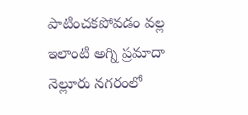పాటించకపోవడం వల్ల ఇలాంటి అగ్ని ప్రమాదా
నెల్లూరు నగరంలో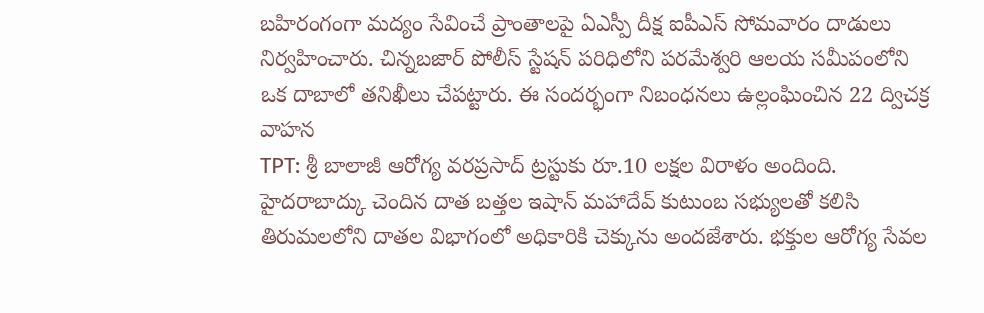బహిరంగంగా మద్యం సేవించే ప్రాంతాలపై ఏఎస్పీ దీక్ష ఐపీఎస్ సోమవారం దాడులు నిర్వహించారు. చిన్నబజార్ పోలీస్ స్టేషన్ పరిధిలోని పరమేశ్వరి ఆలయ సమీపంలోని ఒక దాబాలో తనిఖీలు చేపట్టారు. ఈ సందర్భంగా నిబంధనలు ఉల్లంఘించిన 22 ద్విచక్ర వాహన
TPT: శ్రీ బాలాజీ ఆరోగ్య వరప్రసాద్ ట్రస్టుకు రూ.10 లక్షల విరాళం అందింది. హైదరాబాద్కు చెందిన దాత బత్తల ఇషాన్ మహాదేవ్ కుటుంబ సభ్యులతో కలిసి తిరుమలలోని దాతల విభాగంలో అధికారికి చెక్కును అందజేశారు. భక్తుల ఆరోగ్య సేవల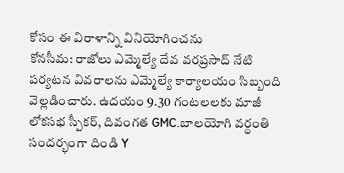కోసం ఈ విరాళాన్ని వినియోగించను
కోనసీమ: రాజోలు ఎమ్మెల్యే దేవ వరప్రసాద్ నేటి పర్యటన వివరాలను ఎమ్మెల్యే కార్యాలయం సిబ్బంది వెల్లడించారు. ఉదయం 9.30 గంటలలకు మాజీ లోకసభ స్పీకర్, దివంగత GMC.బాలయోగి వర్ధంతి సందర్భంగా దిండి Y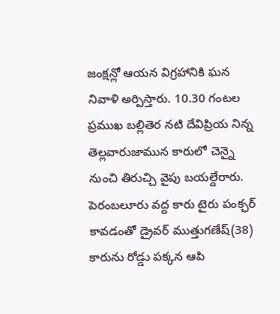జంక్షన్లో ఆయన విగ్రహానికి ఘన నివాళి అర్పిస్తారు. 10.30 గంటల
ప్రముఖ బల్లితెర నటి దేవిప్రియ నిన్న తెల్లవారుజామున కారులో చెన్నై నుంచి తిరుచ్చి వైపు బయల్దేరారు. పెరంబలూరు వద్ద కారు టైరు పంక్ఛర్ కావడంతో డ్రైవర్ ముత్తుగణేష్(38) కారును రోడ్డు పక్కన ఆపి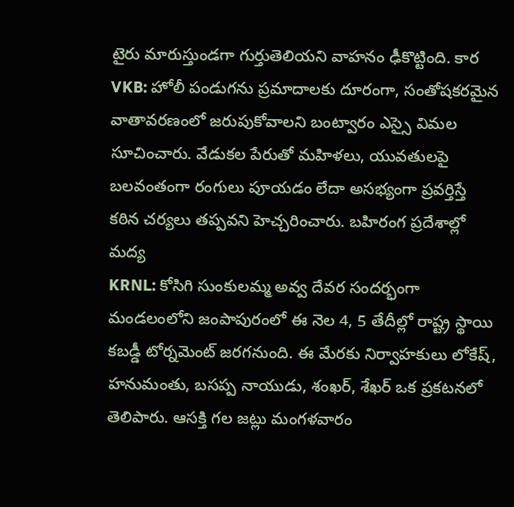టైరు మారుస్తుండగా గుర్తుతెలియని వాహనం ఢీకొట్టింది. కార
VKB: హోలీ పండుగను ప్రమాదాలకు దూరంగా, సంతోషకరమైన వాతావరణంలో జరుపుకోవాలని బంట్వారం ఎస్సై విమల సూచించారు. వేడుకల పేరుతో మహిళలు, యువతులపై బలవంతంగా రంగులు పూయడం లేదా అసభ్యంగా ప్రవర్తిస్తే కఠిన చర్యలు తప్పవని హెచ్చరించారు. బహిరంగ ప్రదేశాల్లో మద్య
KRNL: కోసిగి సుంకులమ్మ అవ్వ దేవర సందర్భంగా మండలంలోని జంపాపురంలో ఈ నెల 4, 5 తేదీల్లో రాష్ట్ర స్థాయి కబడ్డీ టోర్నమెంట్ జరగనుంది. ఈ మేరకు నిర్వాహకులు లోకేష్, హనుమంతు, బసప్ప నాయుడు, శంఖర్, శేఖర్ ఒక ప్రకటనలో తెలిపారు. ఆసక్తి గల జట్లు మంగళవారం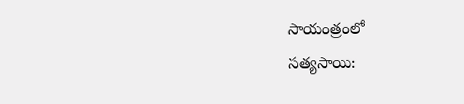సాయంత్రంలో
సత్యసాయి: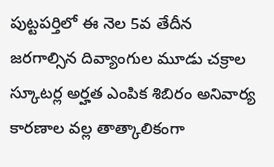పుట్టపర్తిలో ఈ నెల 5వ తేదీన జరగాల్సిన దివ్యాంగుల మూడు చక్రాల స్కూటర్ల అర్హత ఎంపిక శిబిరం అనివార్య కారణాల వల్ల తాత్కాలికంగా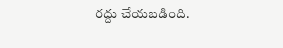రద్దు చేయబడింది.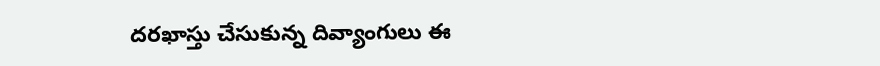దరఖాస్తు చేసుకున్న దివ్యాంగులు ఈ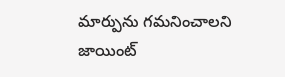మార్పును గమనించాలని జాయింట్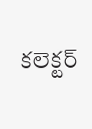కలెక్టర్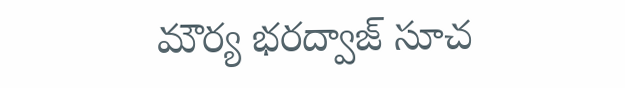మౌర్య భరద్వాజ్ సూచ